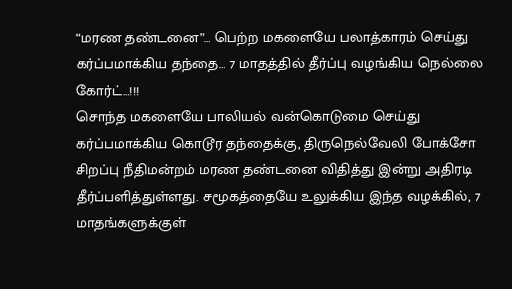“மரண தண்டனை”… பெற்ற மகளையே பலாத்காரம் செய்து கர்ப்பமாக்கிய தந்தை… 7 மாதத்தில் தீர்ப்பு வழங்கிய நெல்லை கோர்ட்…!!!
சொந்த மகளையே பாலியல் வன்கொடுமை செய்து கர்ப்பமாக்கிய கொடூர தந்தைக்கு, திருநெல்வேலி போக்சோ சிறப்பு நீதிமன்றம் மரண தண்டனை விதித்து இன்று அதிரடி தீர்ப்பளித்துள்ளது. சமூகத்தையே உலுக்கிய இந்த வழக்கில், 7 மாதங்களுக்குள்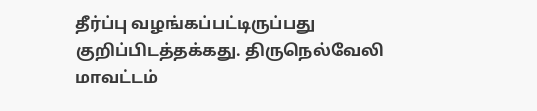தீர்ப்பு வழங்கப்பட்டிருப்பது குறிப்பிடத்தக்கது. திருநெல்வேலி மாவட்டம்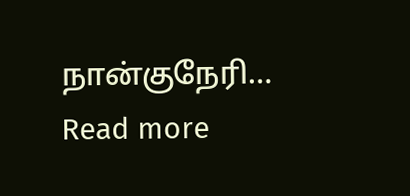நான்குநேரி…
Read more